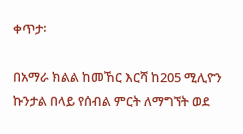ቀጥታ፡

በአማራ ክልል ከመኸር እርሻ ከ205 ሚሊዮን ኩንታል በላይ የሰብል ምርት ለማግኘት ወደ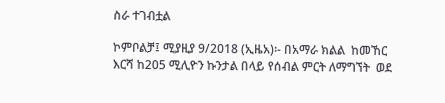ስራ ተገብቷል

ኮምቦልቻ፤ ሚያዚያ 9/2018 (ኢዜአ)፡- በአማራ ክልል  ከመኸር እርሻ ከ205 ሚሊዮን ኩንታል በላይ የሰብል ምርት ለማግኘት  ወደ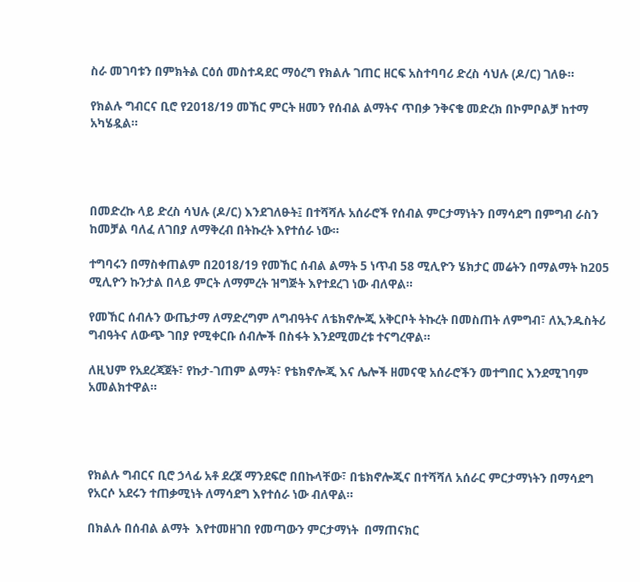ስራ መገባቱን በምክትል ርዕሰ መስተዳደር ማዕረግ የክልሉ ገጠር ዘርፍ አስተባባሪ ድረስ ሳህሉ (ዶ/ር) ገለፁ።

የክልሉ ግብርና ቢሮ የ2018/19 መኸር ምርት ዘመን የሰብል ልማትና ጥበቃ ንቅናቄ መድረክ በኮምቦልቻ ከተማ አካሄዷል።




በመድረኩ ላይ ድረስ ሳህሉ (ዶ/ር) እንደገለፁት፤ በተሻሻሉ አሰራሮች የሰብል ምርታማነትን በማሳደግ በምግብ ራስን ከመቻል ባለፈ ለገበያ ለማቅረብ በትኩረት እየተሰራ ነው።

ተግባሩን በማስቀጠልም በ2018/19 የመኸር ሰብል ልማት 5 ነጥብ 58 ሚሊዮን ሄክታር መሬትን በማልማት ከ205 ሚሊዮን ኩንታል በላይ ምርት ለማምረት ዝግጅት እየተደረገ ነው ብለዋል።

የመኸር ሰብሉን ውጤታማ ለማድረግም ለግብዓትና ለቴክኖሎጂ አቅርቦት ትኩረት በመስጠት ለምግብ፣ ለኢንዱስትሪ ግብዓትና ለውጭ ገበያ የሚቀርቡ ሰብሎች በስፋት እንደሚመረቱ ተናግረዋል።

ለዚህም የአደረጃጀት፣ የኩታ-ገጠም ልማት፣ የቴክኖሎጂ እና ሌሎች ዘመናዊ አሰራሮችን መተግበር እንደሚገባም አመልክተዋል።




የክልሉ ግብርና ቢሮ ኃላፊ አቶ ደረጀ ማንደፍሮ በበኩላቸው፣ በቴክኖሎጂና በተሻሻለ አሰራር ምርታማነትን በማሳደግ የአርሶ አደሩን ተጠቃሚነት ለማሳደግ እየተሰራ ነው ብለዋል።

በክልሉ በሰብል ልማት  እየተመዘገበ የመጣውን ምርታማነት  በማጠናክር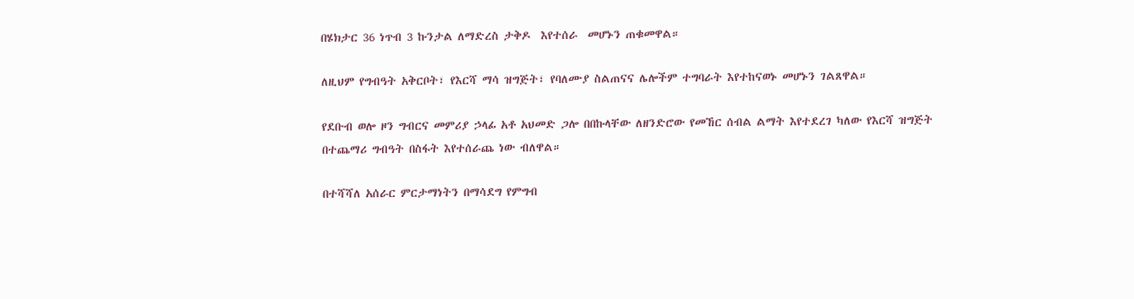በሄክታር 36 ነጥብ 3 ኩንታል ለማድረስ ታቅዶ  እየተሰራ  መሆኑን ጠቁመዋል።

ለዚህም የግብዓት አቅርቦት፣ የእርሻ ማሳ ዝግጅት፣ የባለሙያ ስልጠናና ሌሎችም ተግባራት እየተከናወኑ መሆኑን ገልጸዋል።

የደቡብ ወሎ ዞን ግብርና መምሪያ ኃላፊ አቶ አህመድ ጋሎ በበኩላቸው ለዘንድሮው የመኸር ሰብል ልማት እየተደረገ ካለው የእርሻ ዝግጅት በተጨማሪ ግብዓት በስፋት እየተሰራጨ ነው ብለዋል።

በተሻሻለ አሰራር ምርታማነትን በማሳደግ የምግብ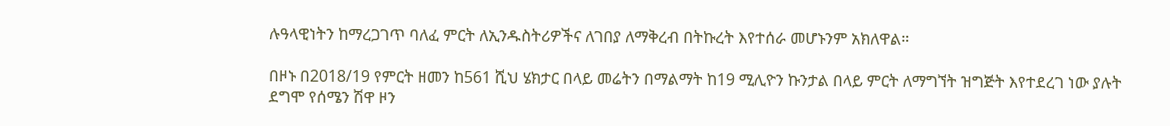ሉዓላዊነትን ከማረጋገጥ ባለፈ ምርት ለኢንዱስትሪዎችና ለገበያ ለማቅረብ በትኩረት እየተሰራ መሆኑንም አክለዋል።

በዞኑ በ2018/19 የምርት ዘመን ከ561 ሺህ ሄክታር በላይ መሬትን በማልማት ከ19 ሚሊዮን ኩንታል በላይ ምርት ለማግኘት ዝግጅት እየተደረገ ነው ያሉት ደግሞ የሰሜን ሽዋ ዞን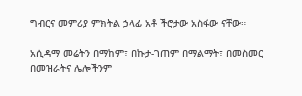ግብርና መምሪያ ምክትል ኃላፊ አቶ ችሮታው አስፋው ናቸው።

አሲዳማ መሬትን በማከም፣ በኩታ-ገጠም በማልማት፣ በመስመር በመዝራትና ሌሎችንም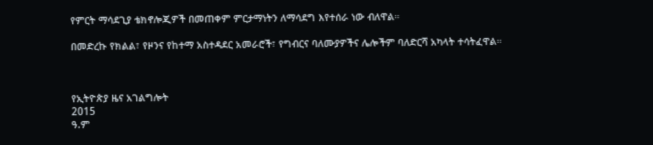የምርት ማሳደጊያ ቴክኖሎጂዎች በመጠቀም ምርታማነትን ለማሳደግ እየተሰራ ነው ብለዋል።

በመድረኩ የክልል፣ የዞንና የከተማ አስተዳደር አመራሮች፣ የግብርና ባለሙያዎችና ሌሎችም ባለድርሻ አካላት ተሳትፈዋል።



የኢትዮጵያ ዜና አገልግሎት
2015
ዓ.ም